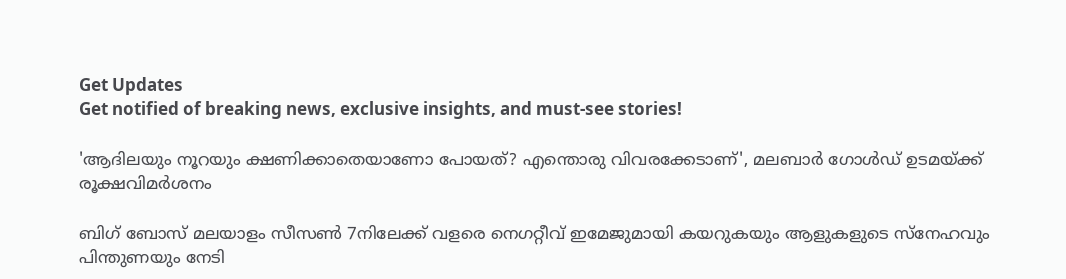Get Updates
Get notified of breaking news, exclusive insights, and must-see stories!

'ആദിലയും നൂറയും ക്ഷണിക്കാതെയാണോ പോയത്? എന്തൊരു വിവരക്കേടാണ്', മലബാർ ഗോൾഡ് ഉടമയ്ക്ക് രൂക്ഷവിമർശനം

ബിഗ് ബോസ് മലയാളം സീസൺ 7നിലേക്ക് വളരെ നെഗറ്റീവ് ഇമേജുമായി കയറുകയും ആളുകളുടെ സ്നേഹവും പിന്തുണയും നേടി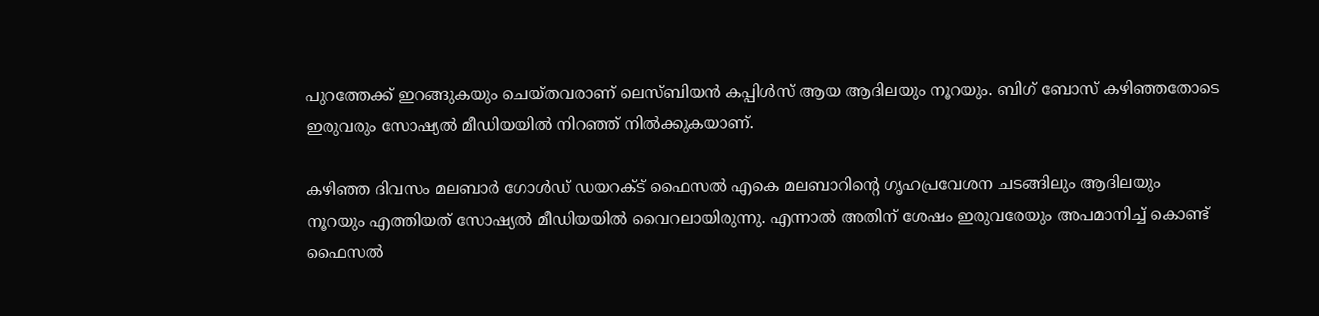പുറത്തേക്ക് ഇറങ്ങുകയും ചെയ്തവരാണ് ലെസ്ബിയൻ കപ്പിൾസ് ആയ ആദിലയും നൂറയും. ബിഗ് ബോസ് കഴിഞ്ഞതോടെ ഇരുവരും സോഷ്യൽ മീഡിയയിൽ നിറഞ്ഞ് നിൽക്കുകയാണ്.

കഴിഞ്ഞ ദിവസം മലബാർ ഗോൾഡ് ഡയറക്ട് ഫൈസൽ എകെ മലബാറിന്റെ ഗൃഹപ്രവേശന ചടങ്ങിലും ആദിലയും നൂറയും എത്തിയത് സോഷ്യൽ മീഡിയയിൽ വൈറലായിരുന്നു. എന്നാൽ അതിന് ശേഷം ഇരുവരേയും അപമാനിച്ച് കൊണ്ട് ഫൈസൽ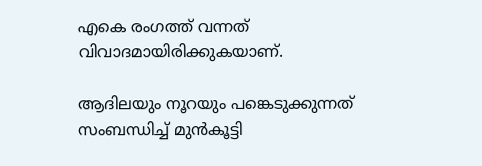എകെ രംഗത്ത് വന്നത് വിവാദമായിരിക്കുകയാണ്.

ആദിലയും നൂറയും പങ്കെടുക്കുന്നത് സംബന്ധിച്ച് മുൻകൂട്ടി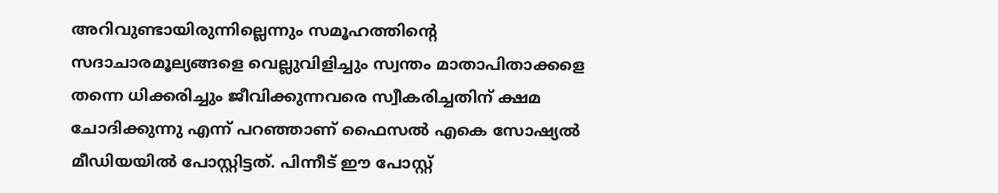അറിവുണ്ടായിരുന്നില്ലെന്നും സമൂഹത്തിന്റെ സദാചാരമൂല്യങ്ങളെ വെല്ലുവിളിച്ചും സ്വന്തം മാതാപിതാക്കളെ തന്നെ ധിക്കരിച്ചും ജീവിക്കുന്നവരെ സ്വീകരിച്ചതിന് ക്ഷമ ചോദിക്കുന്നു എന്ന് പറഞ്ഞാണ് ഫൈസൽ എകെ സോഷ്യൽ മീഡിയയിൽ പോസ്റ്റിട്ടത്. പിന്നീട് ഈ പോസ്റ്റ്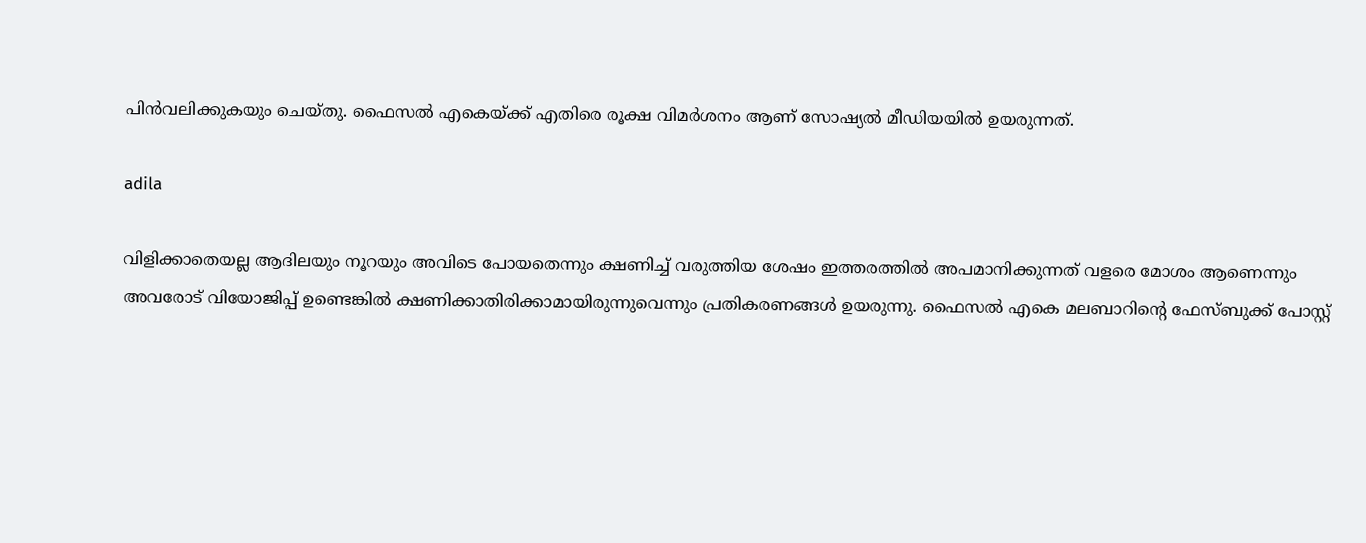പിൻവലിക്കുകയും ചെയ്തു. ഫൈസൽ എകെയ്ക്ക് എതിരെ രൂക്ഷ വിമർശനം ആണ് സോഷ്യൽ മീഡിയയിൽ ഉയരുന്നത്.

adila

വിളിക്കാതെയല്ല ആദിലയും നൂറയും അവിടെ പോയതെന്നും ക്ഷണിച്ച് വരുത്തിയ ശേഷം ഇത്തരത്തിൽ അപമാനിക്കുന്നത് വളരെ മോശം ആണെന്നും അവരോട് വിയോജിപ്പ് ഉണ്ടെങ്കിൽ ക്ഷണിക്കാതിരിക്കാമായിരുന്നുവെന്നും പ്രതികരണങ്ങൾ ഉയരുന്നു. ഫൈസൽ എകെ മലബാറിന്റെ ഫേസ്ബുക്ക് പോസ്റ്റ്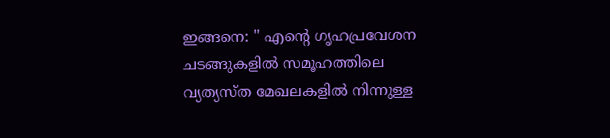ഇങ്ങനെ: '' എന്റെ ഗൃഹപ്രവേശന ചടങ്ങുകളിൽ സമൂഹത്തിലെ വ്യത്യസ്ത മേഖലകളിൽ നിന്നുള്ള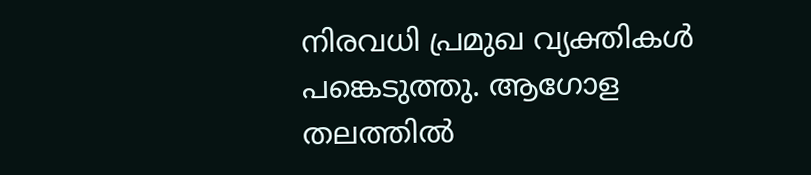നിരവധി പ്രമുഖ വ്യക്തികൾ പങ്കെടുത്തു. ആഗോള തലത്തിൽ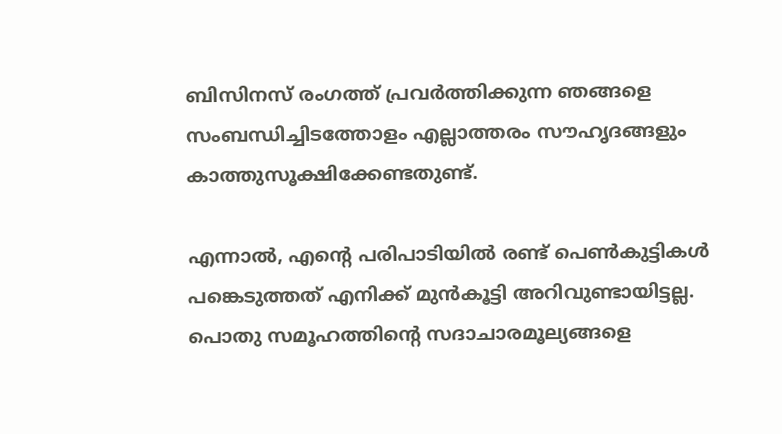ബിസിനസ് രംഗത്ത് പ്രവർത്തിക്കുന്ന ഞങ്ങളെ സംബന്ധിച്ചിടത്തോളം എല്ലാത്തരം സൗഹൃദങ്ങളും കാത്തുസൂക്ഷിക്കേണ്ടതുണ്ട്.

എന്നാൽ, എന്റെ പരിപാടിയിൽ രണ്ട് പെൺകുട്ടികൾ പങ്കെടുത്തത് എനിക്ക് മുൻകൂട്ടി അറിവുണ്ടായിട്ടല്ല. പൊതു സമൂഹത്തിന്റെ സദാചാരമൂല്യങ്ങളെ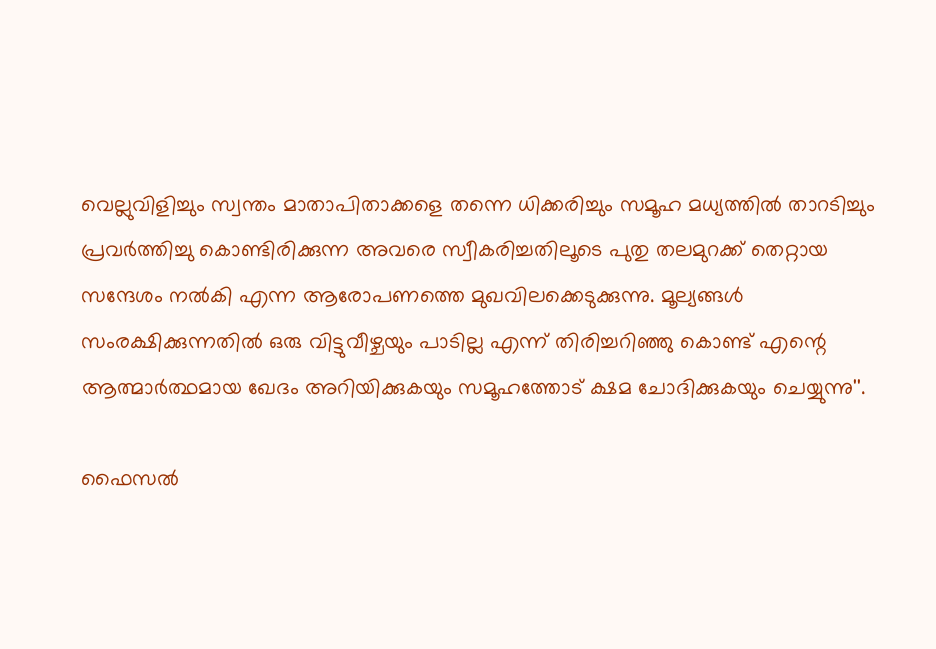വെല്ലുവിളിച്ചും സ്വന്തം മാതാപിതാക്കളെ തന്നെ ധിക്കരിച്ചും സമൂഹ മധ്യത്തിൽ താറടിച്ചും പ്രവർത്തിച്ചു കൊണ്ടിരിക്കുന്ന അവരെ സ്വീകരിച്ചതിലൂടെ പുതു തലമുറക്ക് തെറ്റായ സന്ദേശം നൽകി എന്ന ആരോപണത്തെ മുഖവിലക്കെടുക്കുന്നു. മൂല്യങ്ങൾ സംരക്ഷിക്കുന്നതിൽ ഒരു വിട്ടുവീഴ്ചയും പാടില്ല എന്ന് തിരിച്ചറിഞ്ഞു കൊണ്ട് എന്റെ ആത്മാർത്ഥമായ ഖേദം അറിയിക്കുകയും സമൂഹത്തോട് ക്ഷമ ചോദിക്കുകയും ചെയ്യുന്നു''.

ഫൈസൽ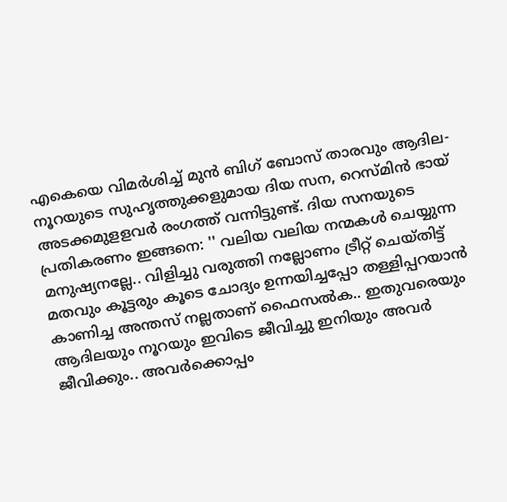എകെയെ വിമർശിച്ച് മുൻ ബിഗ് ബോസ് താരവും ആദില-നൂറയുടെ സുഹൃത്തുക്കളുമായ ദിയ സന, റെസ്മിൻ ഭായ് അടക്കമുളളവർ രംഗത്ത് വന്നിട്ടുണ്ട്. ദിയ സനയുടെ പ്രതികരണം ഇങ്ങനെ: '' വലിയ വലിയ നന്മകൾ ചെയ്യുന്ന മനുഷ്യനല്ലേ.. വിളിച്ചു വരുത്തി നല്ലോണം ട്രീറ്റ്‌ ചെയ്തിട്ട് മതവും കൂട്ടരും കൂടെ ചോദ്യം ഉന്നയിച്ചപ്പോ തള്ളിപ്പറയാൻ കാണിച്ച അന്തസ് നല്ലതാണ് ഫൈസൽക.. ഇതുവരെയും ആദിലയും നൂറയും ഇവിടെ ജീവിച്ചു ഇനിയും അവർ ജീവിക്കും.. അവർക്കൊപ്പം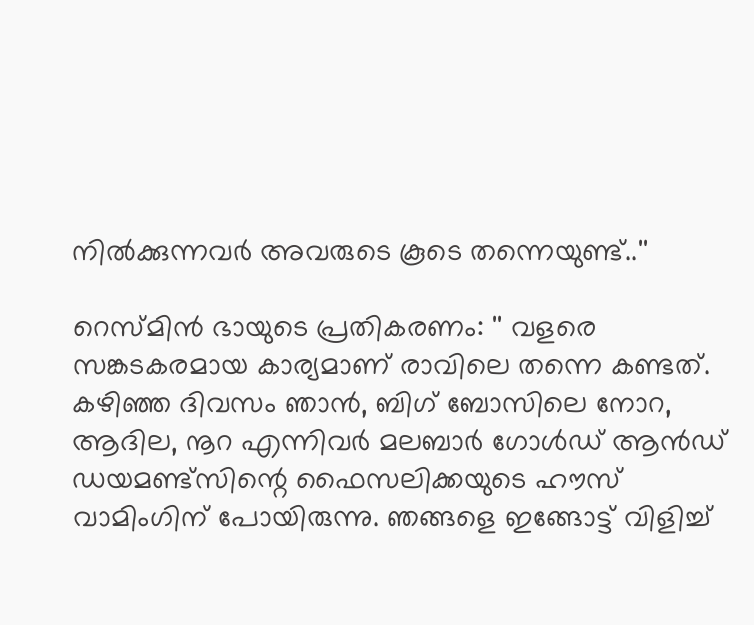നിൽക്കുന്നവർ അവരുടെ കൂടെ തന്നെയുണ്ട്..''

റെസ്മിൻ ഭായുടെ പ്രതികരണം: '' വളരെ സങ്കടകരമായ കാര്യമാണ് രാവിലെ തന്നെ കണ്ടത്. കഴിഞ്ഞ ദിവസം ഞാന്‍, ബിഗ് ബോസിലെ നോറ, ആദില, നൂറ എന്നിവര്‍ മലബാര്‍ ഗോള്‍ഡ് ആന്‍ഡ് ഡയമണ്ട്‌സിന്റെ ഫൈസലിക്കയുടെ ഹൗസ് വാമിംഗിന് പോയിരുന്നു. ഞങ്ങളെ ഇങ്ങോട്ട് വിളിച്ച്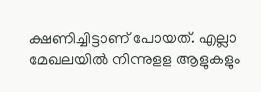ക്ഷണിച്ചിട്ടാണ് പോയത്. എല്ലാ മേഖലയില്‍ നിന്നുളള ആളുകളും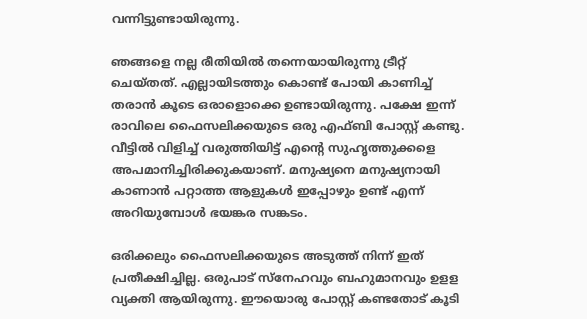വന്നിട്ടുണ്ടായിരുന്നു.

ഞങ്ങളെ നല്ല രീതിയില്‍ തന്നെയായിരുന്നു ട്രീറ്റ് ചെയ്തത്. എല്ലായിടത്തും കൊണ്ട് പോയി കാണിച്ച് തരാന്‍ കൂടെ ഒരാളൊക്കെ ഉണ്ടായിരുന്നു. പക്ഷേ ഇന്ന് രാവിലെ ഫൈസലിക്കയുടെ ഒരു എഫ്ബി പോസ്റ്റ് കണ്ടു. വീട്ടില്‍ വിളിച്ച് വരുത്തിയിട്ട് എന്റെ സുഹൃത്തുക്കളെ അപമാനിച്ചിരിക്കുകയാണ്. മനുഷ്യനെ മനുഷ്യനായി കാണാന്‍ പറ്റാത്ത ആളുകള്‍ ഇപ്പോഴും ഉണ്ട് എന്ന് അറിയുമ്പോള്‍ ഭയങ്കര സങ്കടം.

ഒരിക്കലും ഫൈസലിക്കയുടെ അടുത്ത് നിന്ന് ഇത് പ്രതീക്ഷിച്ചില്ല. ഒരുപാട് സ്‌നേഹവും ബഹുമാനവും ഉളള വ്യക്തി ആയിരുന്നു. ഈയൊരു പോസ്റ്റ് കണ്ടതോട് കൂടി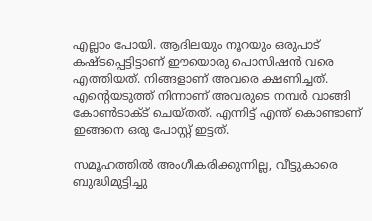എല്ലാം പോയി. ആദിലയും നൂറയും ഒരുപാട് കഷ്ടപ്പെട്ടിട്ടാണ് ഈയൊരു പൊസിഷന്‍ വരെ എത്തിയത്. നിങ്ങളാണ് അവരെ ക്ഷണിച്ചത്. എന്റെയടുത്ത് നിന്നാണ് അവരുടെ നമ്പര്‍ വാങ്ങി കോണ്‍ടാക്ട് ചെയ്തത്. എന്നിട്ട് എന്ത് കൊണ്ടാണ് ഇങ്ങനെ ഒരു പോസ്റ്റ് ഇട്ടത്.

സമൂഹത്തില്‍ അംഗീകരിക്കുന്നില്ല, വീട്ടുകാരെ ബുദ്ധിമുട്ടിച്ചു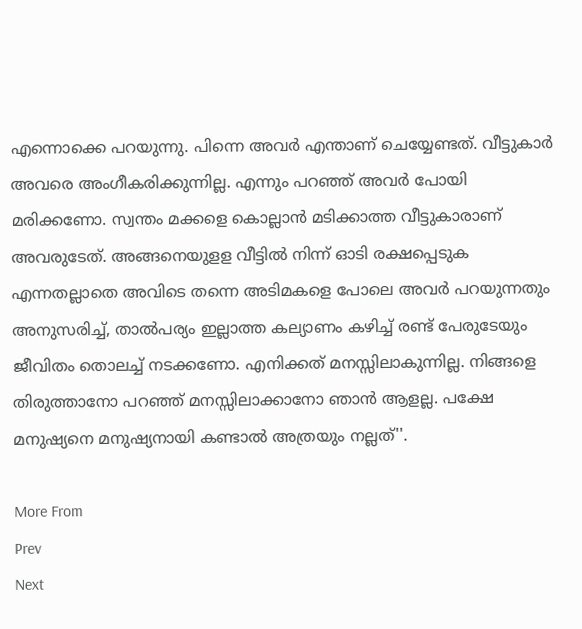എന്നൊക്കെ പറയുന്നു. പിന്നെ അവര്‍ എന്താണ് ചെയ്യേണ്ടത്. വീട്ടുകാര്‍ അവരെ അംഗീകരിക്കുന്നില്ല. എന്നും പറഞ്ഞ് അവര്‍ പോയി മരിക്കണോ. സ്വന്തം മക്കളെ കൊല്ലാന്‍ മടിക്കാത്ത വീട്ടുകാരാണ് അവരുടേത്. അങ്ങനെയുളള വീട്ടില്‍ നിന്ന് ഓടി രക്ഷപ്പെടുക എന്നതല്ലാതെ അവിടെ തന്നെ അടിമകളെ പോലെ അവര്‍ പറയുന്നതും അനുസരിച്ച്, താല്‍പര്യം ഇല്ലാത്ത കല്യാണം കഴിച്ച് രണ്ട് പേരുടേയും ജീവിതം തൊലച്ച് നടക്കണോ. എനിക്കത് മനസ്സിലാകുന്നില്ല. നിങ്ങളെ തിരുത്താനോ പറഞ്ഞ് മനസ്സിലാക്കാനോ ഞാന്‍ ആളല്ല. പക്ഷേ മനുഷ്യനെ മനുഷ്യനായി കണ്ടാല്‍ അത്രയും നല്ലത്''.

More From
Prev
Next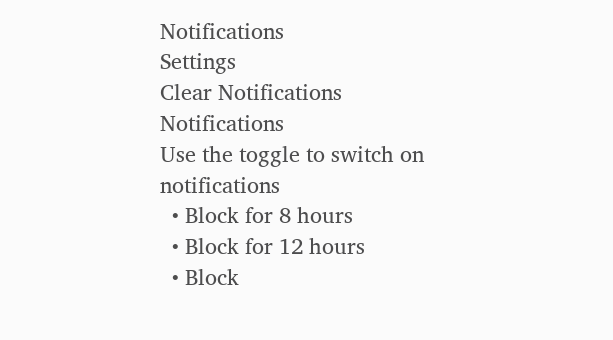Notifications
Settings
Clear Notifications
Notifications
Use the toggle to switch on notifications
  • Block for 8 hours
  • Block for 12 hours
  • Block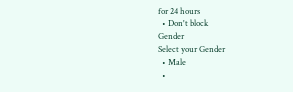for 24 hours
  • Don't block
Gender
Select your Gender
  • Male
  •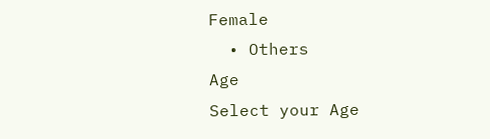Female
  • Others
Age
Select your Age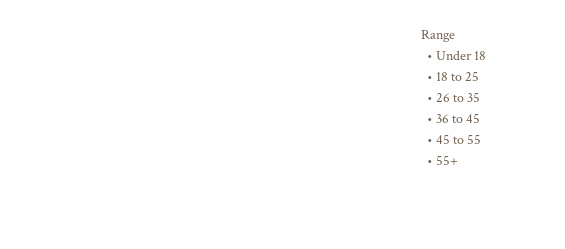Range
  • Under 18
  • 18 to 25
  • 26 to 35
  • 36 to 45
  • 45 to 55
  • 55+